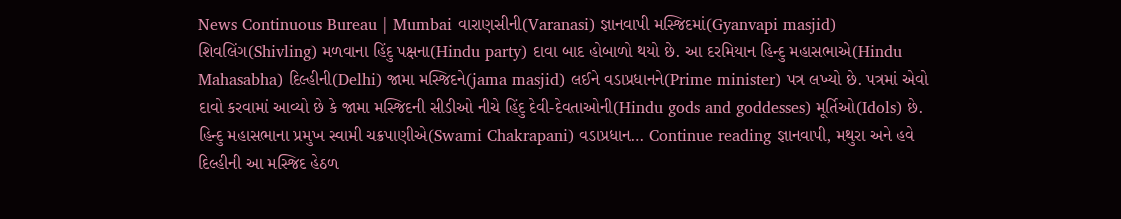News Continuous Bureau | Mumbai વારાણસીની(Varanasi) જ્ઞાનવાપી મસ્જિદમાં(Gyanvapi masjid) શિવલિંગ(Shivling) મળવાના હિંદુ પક્ષના(Hindu party) દાવા બાદ હોબાળો થયો છે. આ દરમિયાન હિન્દુ મહાસભાએ(Hindu Mahasabha) દિલ્હીની(Delhi) જામા મસ્જિદને(jama masjid) લઈને વડાપ્રધાનને(Prime minister) પત્ર લખ્યો છે. પત્રમાં એવો દાવો કરવામાં આવ્યો છે કે જામા મસ્જિદની સીડીઓ નીચે હિંદુ દેવી-દેવતાઓની(Hindu gods and goddesses) મૂર્તિઓ(Idols) છે. હિન્દુ મહાસભાના પ્રમુખ સ્વામી ચક્રપાણીએ(Swami Chakrapani) વડાપ્રધાન… Continue reading જ્ઞાનવાપી, મથુરા અને હવે દિલ્હીની આ મસ્જિદ હેઠળ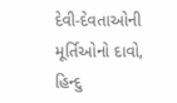દેવી-દેવતાઓની મૂર્તિઓનો દાવો, હિન્દુ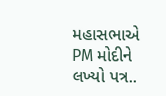મહાસભાએ PM મોદીને લખ્યો પત્ર..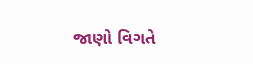જાણો વિગતે